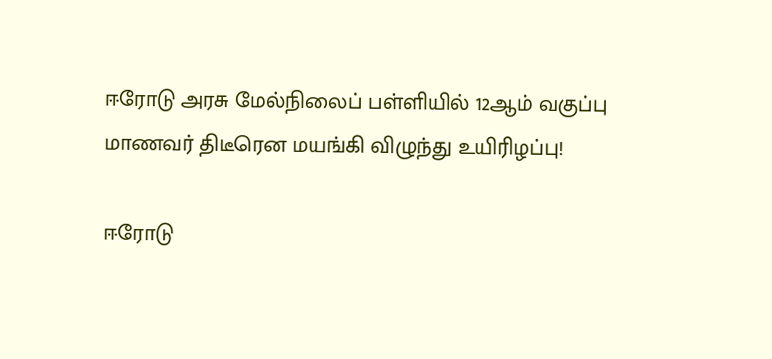ஈரோடு அரசு மேல்நிலைப் பள்ளியில் 12ஆம் வகுப்பு மாணவர் திடீரென மயங்கி விழுந்து உயிரிழப்பு!

ஈரோடு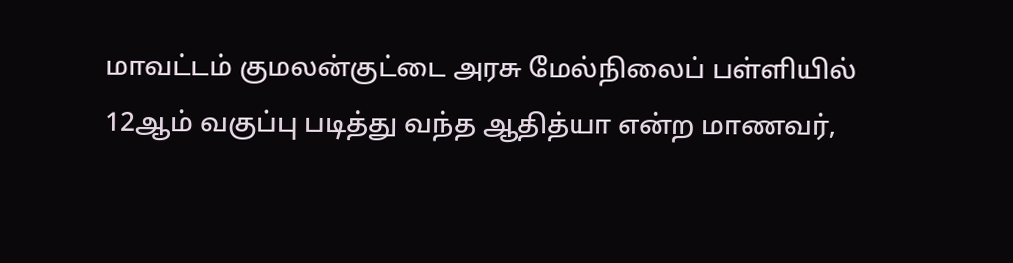மாவட்டம் குமலன்குட்டை அரசு மேல்நிலைப் பள்ளியில் 12ஆம் வகுப்பு படித்து வந்த ஆதித்யா என்ற மாணவர்,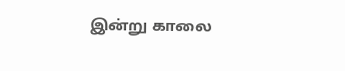இன்று காலை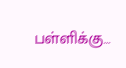பள்ளிக்கு…